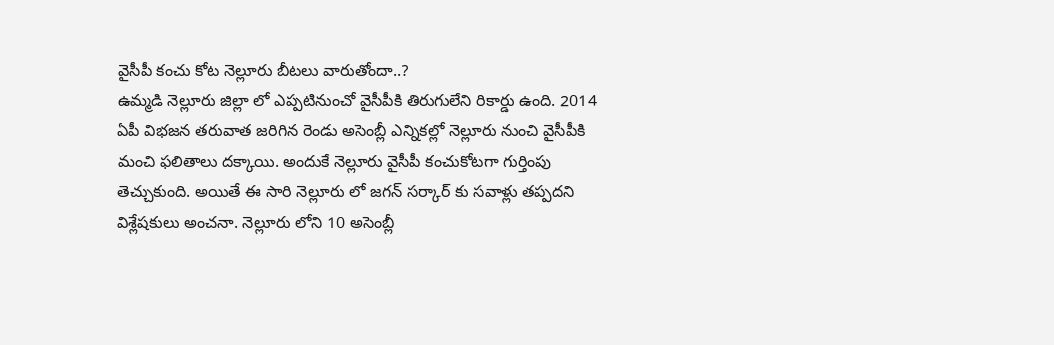వైసీపీ కంచు కోట నెల్లూరు బీటలు వారుతోందా..?
ఉమ్మడి నెల్లూరు జిల్లా లో ఎప్పటినుంచో వైసీపీకి తిరుగులేని రికార్డు ఉంది. 2014 ఏపీ విభజన తరువాత జరిగిన రెండు అసెంబ్లీ ఎన్నికల్లో నెల్లూరు నుంచి వైసీపీకి మంచి ఫలితాలు దక్కాయి. అందుకే నెల్లూరు వైసీపీ కంచుకోటగా గుర్తింపు తెచ్చుకుంది. అయితే ఈ సారి నెల్లూరు లో జగన్ సర్కార్ కు సవాళ్లు తప్పదని విశ్లేషకులు అంచనా. నెల్లూరు లోని 10 అసెంబ్లీ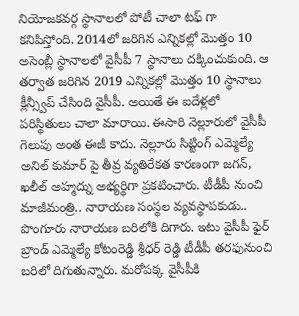నియోజకవర్గ స్థానాలలో పోటీ చాలా టఫ్ గా కనిపిస్తోంది. 2014లో జరిగిన ఎన్నికల్లో మొత్తం 10 అసెంబ్లీ స్థానాలలో వైసీపీ 7 స్థానాలు దక్కించుకుంది. ఆ తర్వాత జరిగిన 2019 ఎన్నికల్లో మొత్తం 10 స్థానాలు క్లీన్స్వీప్ చేసింది వైసీపీ. అయితే ఈ ఐదేళ్లలో పరిస్థితులు చాలా మారాయి. ఈసారి నెల్లూరులో వైసీపీ గెలుపు అంత ఈజీ కాదు. నెల్లూరు సిట్టింగ్ ఎమ్మెల్యే అనిల్ కుమార్ పై తీవ్ర వ్యతిరేకత కారణంగా జగన్, ఖలీల్ అహ్మద్ను అభ్యర్థిగా ప్రకటించారు. టీడీపీ నుంచి మాజీమంత్రి.. నారాయణ సంస్థల వ్యవస్థాపకుడు.. పొంగూరు నారాయణ బరిలోకి దిగారు. ఇటు వైసీపీ ఫైర్ బ్రాండ్ ఎమ్మెల్యే కోటంరెడ్డి శ్రీధర్ రెడ్డి టీడీపీ తరఫునుంచి బరిలో దిగుతున్నారు. మరోపక్క వైసీపీకి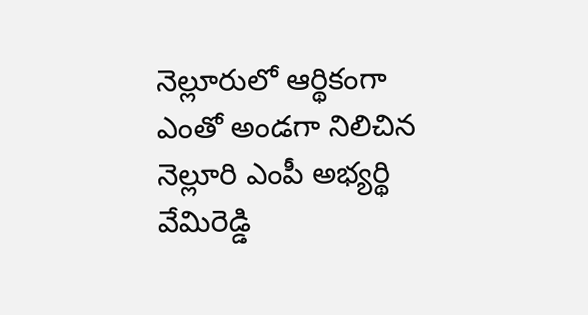నెల్లూరులో ఆర్థికంగా ఎంతో అండగా నిలిచిన నెల్లూరి ఎంపీ అభ్యర్థి వేమిరెడ్డి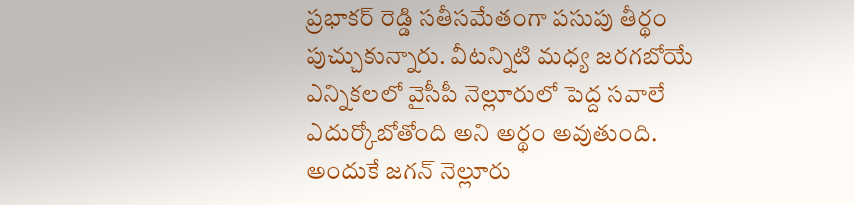ప్రభాకర్ రెడ్డి సతీసమేతంగా పసుపు తీర్థం పుచ్చుకున్నారు. వీటన్నిటి మధ్య జరగబోయే ఎన్నికలలో వైసీపీ నెల్లూరులో పెద్ద సవాలే ఎదుర్కోబోతోంది అని అర్థం అవుతుంది. అందుకే జగన్ నెల్లూరు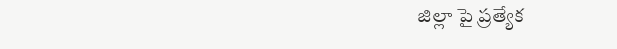జిల్లా పై ప్రత్యేక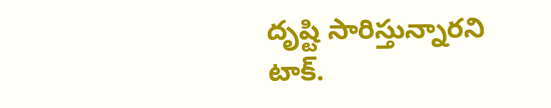దృష్టి సారిస్తున్నారని టాక్.